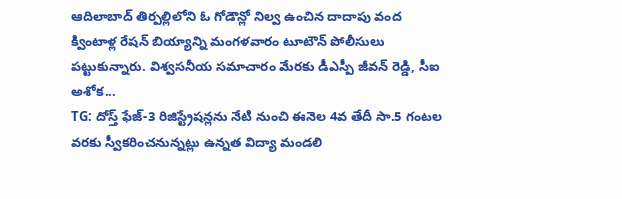ఆదిలాబాద్ తిర్పల్లిలోని ఓ గోడౌన్లో నిల్వ ఉంచిన దాదాపు వంద క్వింటాళ్ల రేషన్ బియ్యాన్ని మంగళవారం టూటౌన్ పోలీసులు పట్టుకున్నారు. విశ్వసనీయ సమాచారం మేరకు డీఎస్పీ జీవన్ రెడ్డి, సీఐ అశోక...
TG: దోస్త్ ఫేజ్-3 రిజిస్ట్రేషన్లను నేటి నుంచి ఈనెల 4వ తేదీ సా.5 గంటల వరకు స్వీకరించనున్నట్లు ఉన్నత విద్యా మండలి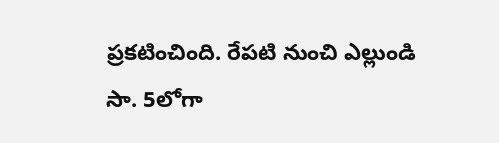ప్రకటించింది. రేపటి నుంచి ఎల్లుండి సా. 5లోగా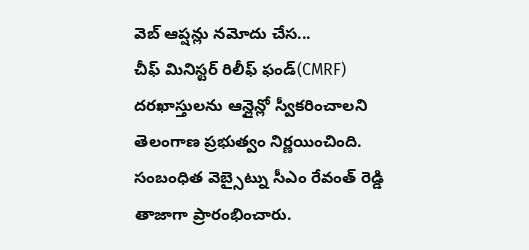వెబ్ ఆప్షన్లు నమోదు చేస...
చీఫ్ మినిస్టర్ రిలీఫ్ ఫండ్(CMRF) దరఖాస్తులను ఆన్లైన్లో స్వీకరించాలని తెలంగాణ ప్రభుత్వం నిర్ణయించింది. సంబంధిత వెబ్సైట్ను సీఎం రేవంత్ రెడ్డి తాజాగా ప్రారంభించారు.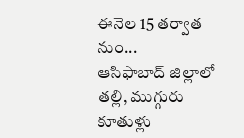ఈనెల 15 తర్వాత నుం...
ఆసిఫాబాద్ జిల్లాలో తల్లి, ముగ్గురు కూతుళ్లు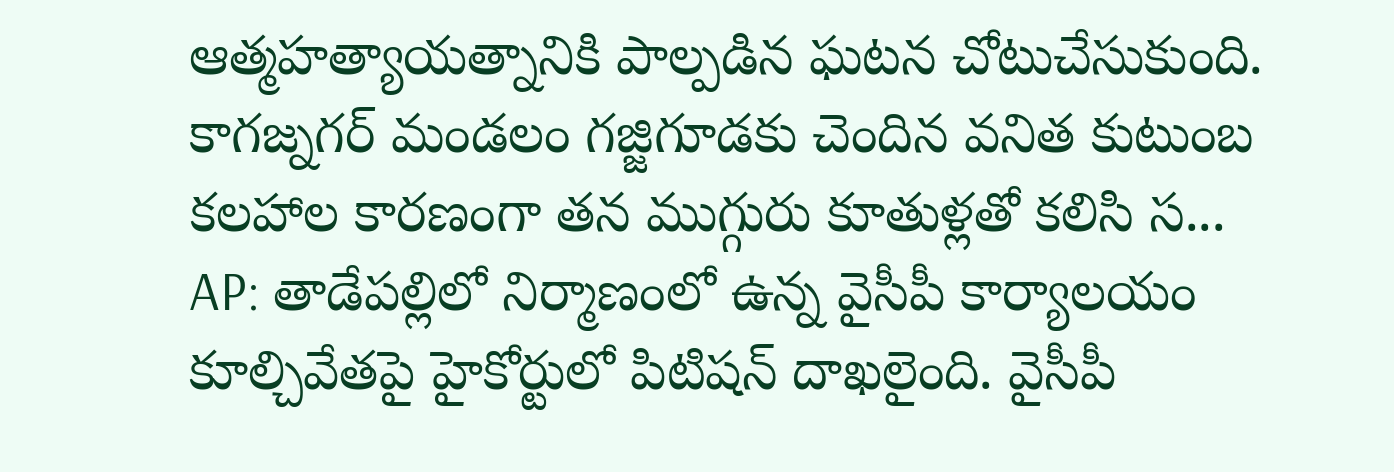ఆత్మహత్యాయత్నానికి పాల్పడిన ఘటన చోటుచేసుకుంది. కాగజ్నగర్ మండలం గజ్జిగూడకు చెందిన వనిత కుటుంబ కలహాల కారణంగా తన ముగ్గురు కూతుళ్లతో కలిసి స...
AP: తాడేపల్లిలో నిర్మాణంలో ఉన్న వైసీపీ కార్యాలయం కూల్చివేతపై హైకోర్టులో పిటిషన్ దాఖలైంది. వైసీపీ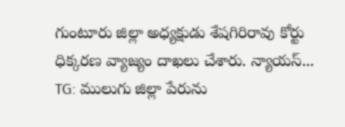గుంటూరు జిల్లా అధ్యక్షుడు శేషగిరిరావు కోర్టు ధిక్కరణ వ్యాజ్యం దాఖలు చేశారు. న్యాయస్...
TG: ములుగు జిల్లా పేరును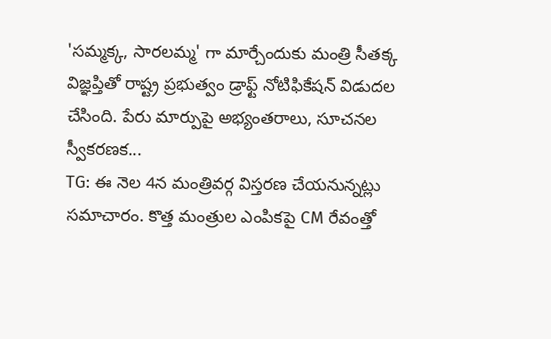'సమ్మక్క, సారలమ్మ' గా మార్చేందుకు మంత్రి సీతక్క విజ్ఞప్తితో రాష్ట్ర ప్రభుత్వం డ్రాఫ్ట్ నోటిఫికేషన్ విడుదల చేసింది. పేరు మార్పుపై అభ్యంతరాలు, సూచనల స్వీకరణక...
TG: ఈ నెల 4న మంత్రివర్గ విస్తరణ చేయనున్నట్లు సమాచారం. కొత్త మంత్రుల ఎంపికపై CM రేవంత్తో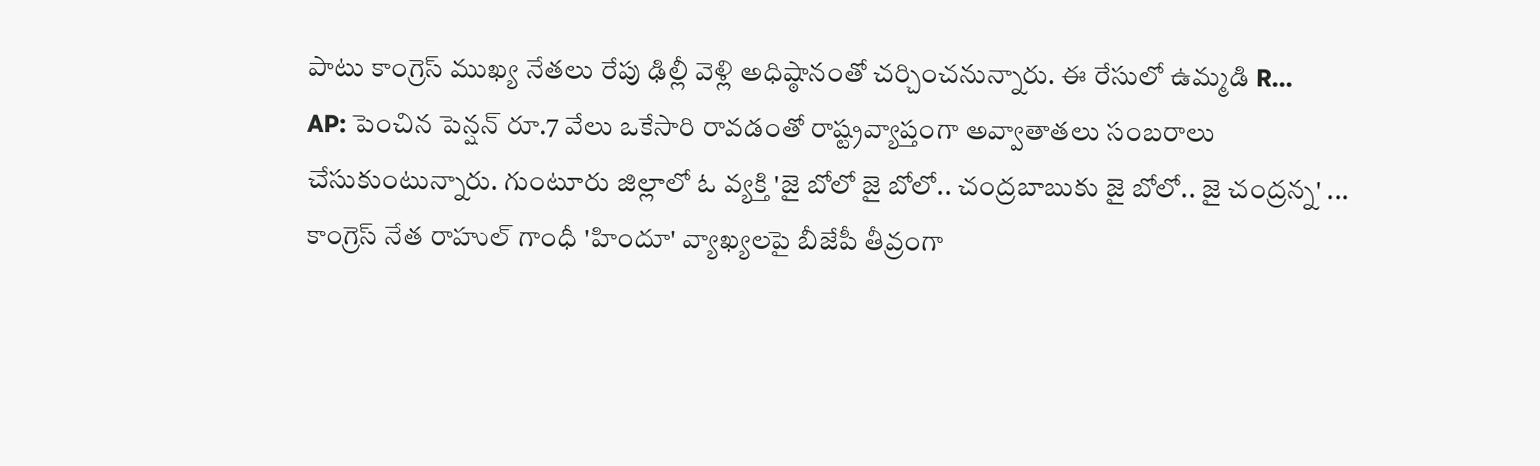పాటు కాంగ్రెస్ ముఖ్య నేతలు రేపు ఢిల్లీ వెళ్లి అధిష్ఠానంతో చర్చించనున్నారు. ఈ రేసులో ఉమ్మడి R...
AP: పెంచిన పెన్షన్ రూ.7 వేలు ఒకేసారి రావడంతో రాష్ట్రవ్యాప్తంగా అవ్వాతాతలు సంబరాలు చేసుకుంటున్నారు. గుంటూరు జిల్లాలో ఓ వ్యక్తి 'జై బోలో జై బోలో.. చంద్రబాబుకు జై బోలో.. జై చంద్రన్న' ...
కాంగ్రెస్ నేత రాహుల్ గాంధీ 'హిందూ' వ్యాఖ్యలపై బీజేపీ తీవ్రంగా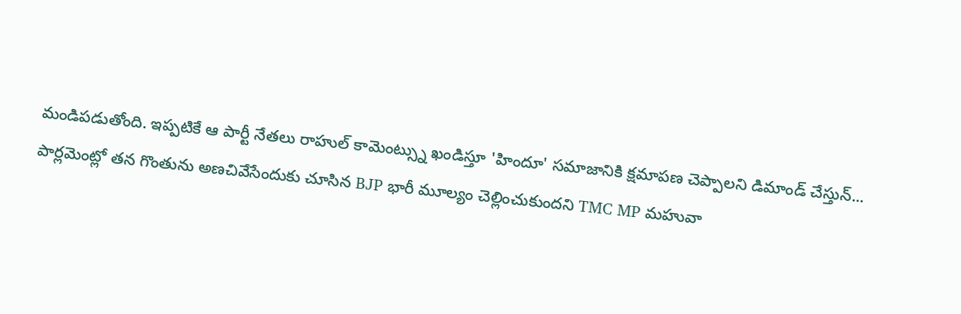మండిపడుతోంది. ఇప్పటికే ఆ పార్టీ నేతలు రాహుల్ కామెంట్స్ను ఖండిస్తూ 'హిందూ' సమాజానికి క్షమాపణ చెప్పాలని డిమాండ్ చేస్తున్...
పార్లమెంట్లో తన గొంతును అణచివేసేందుకు చూసిన BJP భారీ మూల్యం చెల్లించుకుందని TMC MP మహువా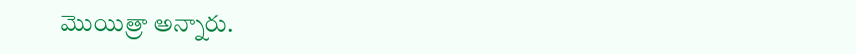మొయిత్రా అన్నారు.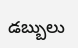డబ్బులు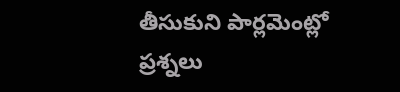తీసుకుని పార్లమెంట్లో ప్రశ్నలు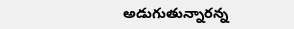అడుగుతున్నారన్న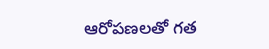ఆరోపణలతో గత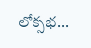లోక్సభ...